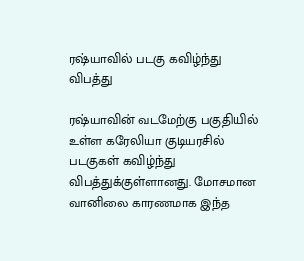ரஷ்யாவில் படகு கவிழ்ந்து விபத்து

ரஷ்யாவின் வடமேற்கு பகுதியில் உள்ள கரேலியா குடியரசில் படகுகள் கவிழ்ந்து விபத்துக்குள்ளானது. மோசமான வானிலை காரணமாக இந்த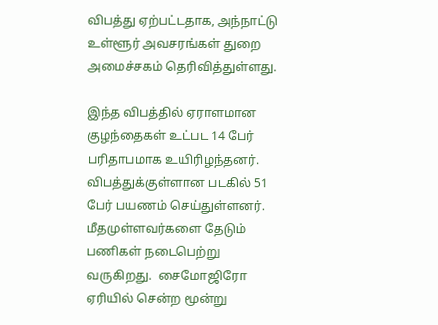விபத்து ஏற்பட்டதாக, அந்நாட்டு உள்ளூர் அவசரங்கள் துறை அமைச்சகம் தெரிவித்துள்ளது.

இந்த விபத்தில் ஏராளமான குழந்தைகள் உட்பட 14 பேர் பரிதாபமாக உயிரிழந்தனர். விபத்துக்குள்ளான படகில் 51 பேர் பயணம் செய்துள்ளனர். மீதமுள்ளவர்களை தேடும் பணிகள் நடைபெற்று வருகிறது.  சைமோஜிரோ ஏரியில் சென்ற மூன்று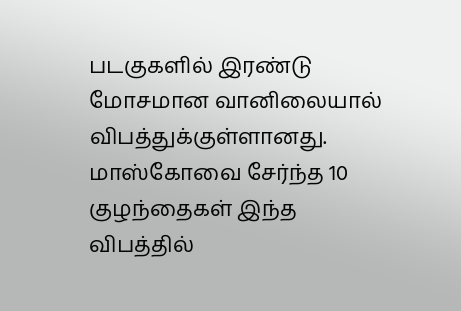படகுகளில் இரண்டு மோசமான வானிலையால் விபத்துக்குள்ளானது.  மாஸ்கோவை சேர்ந்த 10 குழந்தைகள் இந்த விபத்தில்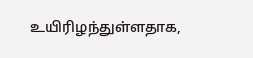உயிரிழந்துள்ளதாக,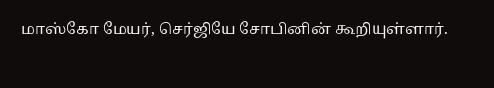மாஸ்கோ மேயர், செர்ஜியே சோபினின் கூறியுள்ளார்.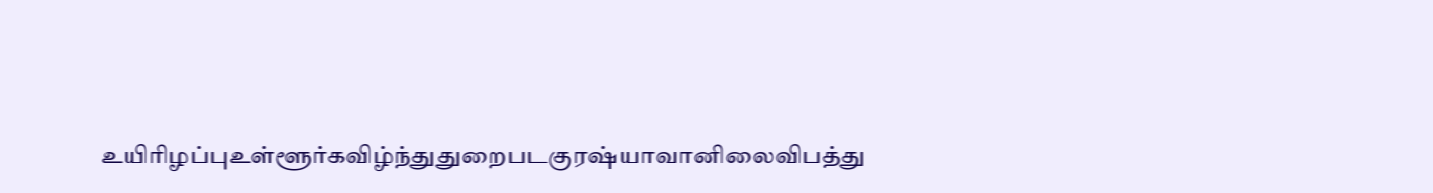உயிரிழப்புஉள்ளூர்கவிழ்ந்துதுறைபடகுரஷ்யாவானிலைவிபத்து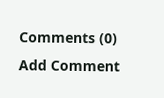Comments (0)
Add Comment